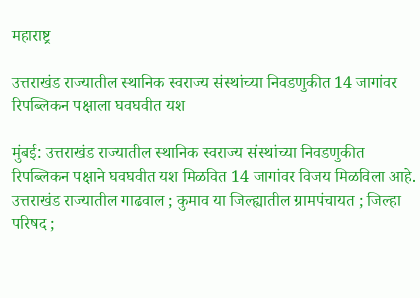महाराष्ट्र

उत्तराखंड राज्यातील स्थानिक स्वराज्य संस्थांच्या निवडणुकीत 14 जागांवर रिपब्लिकन पक्षाला घवघवीत यश

मुंबई: उत्तराखंड राज्यातील स्थानिक स्वराज्य संस्थांच्या निवडणुकीत रिपब्लिकन पक्षाने घवघवीत यश मिळवित 14 जागांवर विजय मिळविला आहे. उत्तराखंड राज्यातील गाढवाल ; कुमाव या जिल्ह्यातील ग्रामपंचायत ; जिल्हा परिषद ;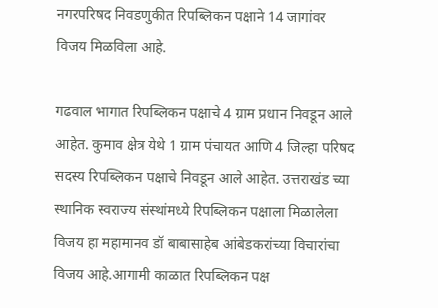नगरपरिषद निवडणुकीत रिपब्लिकन पक्षाने 14 जागांवर विजय मिळविला आहे.

गढवाल भागात रिपब्लिकन पक्षाचे 4 ग्राम प्रधान निवडून आले आहेत. कुमाव क्षेत्र येथे 1 ग्राम पंचायत आणि 4 जिल्हा परिषद सदस्य रिपब्लिकन पक्षाचे निवडून आले आहेत. उत्तराखंड च्या स्थानिक स्वराज्य संस्थांमध्ये रिपब्लिकन पक्षाला मिळालेला विजय हा महामानव डॉ बाबासाहेब आंबेडकरांच्या विचारांचा विजय आहे.आगामी काळात रिपब्लिकन पक्ष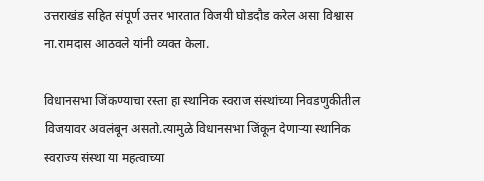उत्तराखंड सहित संपूर्ण उत्तर भारतात विजयी घोडदौड करेल असा विश्वास ना.रामदास आठवले यांनी व्यक्त केला.

विधानसभा जिंकण्याचा रस्ता हा स्थानिक स्वराज संस्थांच्या निवडणुकीतील विजयावर अवलंबून असतो.त्यामुळे विधानसभा जिंकून देणाऱ्या स्थानिक स्वराज्य संस्था या महत्वाच्या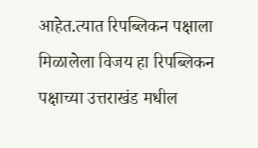आहेत.त्यात रिपब्लिकन पक्षाला मिळालेला विजय हा रिपब्लिकन पक्षाच्या उत्तराखंड मधील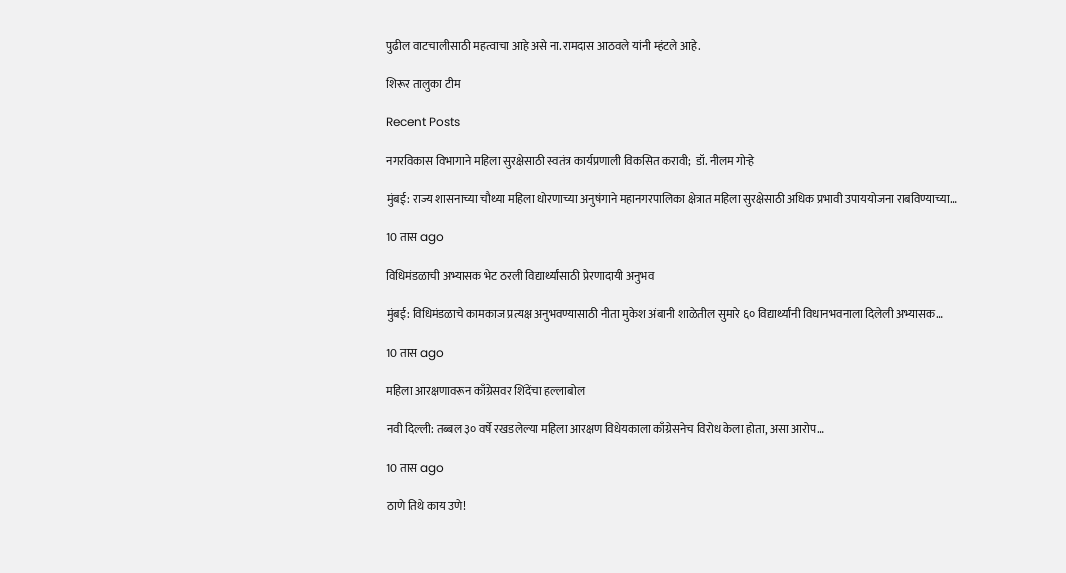पुढील वाटचालीसाठी महत्वाचा आहे असे ना.रामदास आठवले यांनी म्हंटले आहे.

शिरूर तालुका टीम

Recent Posts

नगरविकास विभागाने महिला सुरक्षेसाठी स्वतंत्र कार्यप्रणाली विकसित करावी;  डॉ. नीलम गोऱ्हे

मुंबई: राज्य शासनाच्या चौथ्या महिला धोरणाच्या अनुषंगाने महानगरपालिका क्षेत्रात महिला सुरक्षेसाठी अधिक प्रभावी उपाययोजना राबविण्याच्या…

10 तास ago

विधिमंडळाची अभ्यासक भेट ठरली विद्यार्थ्यांसाठी प्रेरणादायी अनुभव

मुंबई: विधिमंडळाचे कामकाज प्रत्यक्ष अनुभवण्यासाठी नीता मुकेश अंबानी शाळेतील सुमारे ६० विद्यार्थ्यांनी विधानभवनाला दिलेली अभ्यासक…

10 तास ago

महिला आरक्षणावरून काँग्रेसवर शिंदेंचा हल्लाबोल

नवी दिल्ली: तब्बल ३० वर्षे रखडलेल्या महिला आरक्षण विधेयकाला काँग्रेसनेच विरोध केला होता, असा आरोप…

10 तास ago

ठाणे तिथे काय उणे!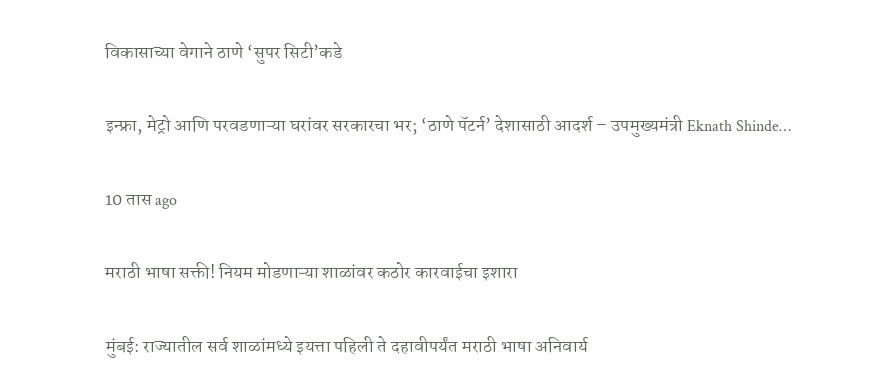विकासाच्या वेगाने ठाणे ‘सुपर सिटी’कडे

इन्फ्रा, मेट्रो आणि परवडणाऱ्या घरांवर सरकारचा भर; ‘ठाणे पॅटर्न’ देशासाठी आदर्श – उपमुख्यमंत्री Eknath Shinde…

10 तास ago

मराठी भाषा सक्ती! नियम मोडणाऱ्या शाळांवर कठोर कारवाईचा इशारा

मुंबई: राज्यातील सर्व शाळांमध्ये इयत्ता पहिली ते दहावीपर्यंत मराठी भाषा अनिवार्य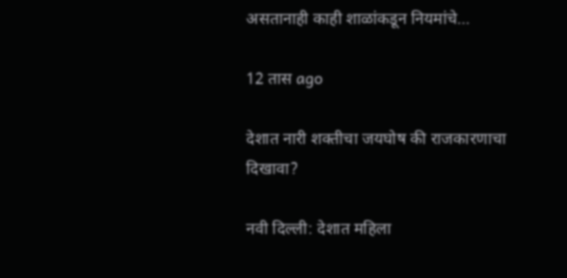असतानाही काही शाळांकडून नियमांचे…

12 तास ago

देशात नारी शक्तीचा जयघोष की राजकारणाचा दिखावा?

नवी दिल्ली: देशात महिला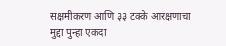सक्षमीकरण आणि ३३ टक्के आरक्षणाचा मुद्दा पुन्हा एकदा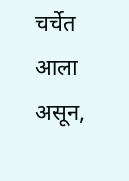चर्चेत आला असून,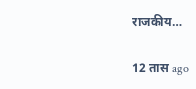राजकीय…

12 तास ago